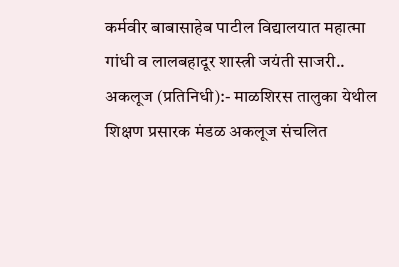कर्मवीर बाबासाहेब पाटील विद्यालयात महात्मा गांधी व लालबहादूर शास्त्री जयंती साजरी..
अकलूज (प्रतिनिधी):- माळशिरस तालुका येथील शिक्षण प्रसारक मंडळ अकलूज संचलित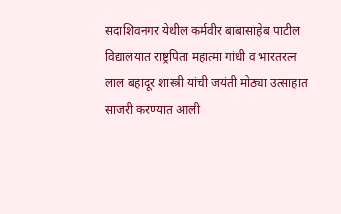सदाशिवनगर येथील कर्मवीर बाबासाहेब पाटील विद्यालयात राष्ट्रपिता महात्मा गांधी व भारतरत्न लाल बहादूर शास्त्री यांची जयंती मोठ्या उत्साहात साजरी करण्यात आली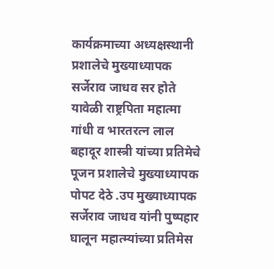कार्यक्रमाच्या अध्यक्षस्थानी प्रशालेचे मुख्याध्यापक सर्जेराव जाधव सर होते यावेळी राष्ट्रपिता महात्मा गांधी व भारतरत्न लाल बहादूर शास्त्री यांच्या प्रतिमेचे पूजन प्रशालेचे मुख्याध्यापक पोपट देठे .उप मुख्याध्यापक सर्जेराव जाधव यांनी पुष्पहार घालून महात्म्यांच्या प्रतिमेस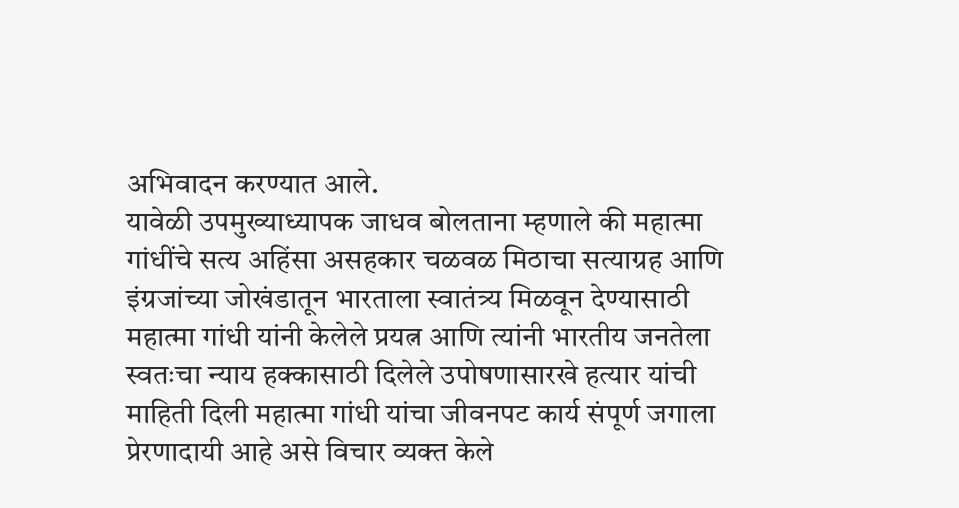अभिवादन करण्यात आले.
यावेळी उपमुख्याध्यापक जाधव बोलताना म्हणाले की महात्मा गांधींचे सत्य अहिंसा असहकार चळवळ मिठाचा सत्याग्रह आणि इंग्रजांच्या जोखंडातून भारताला स्वातंत्र्य मिळवून देण्यासाठी महात्मा गांधी यांनी केलेले प्रयत्न आणि त्यांनी भारतीय जनतेला स्वतःचा न्याय हक्कासाठी दिलेले उपोषणासारखे हत्यार यांची माहिती दिली महात्मा गांधी यांचा जीवनपट कार्य संपूर्ण जगाला प्रेरणादायी आहे असे विचार व्यक्त केले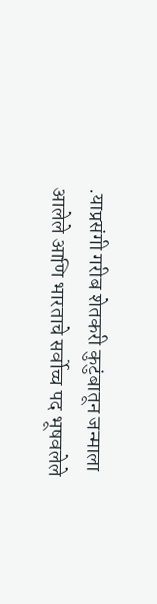.याप्रसंगी गरीब शेतकरी कुटुंबातून जन्माला आलेले आणि भारताचे सर्वोच्च पद भूषवलेले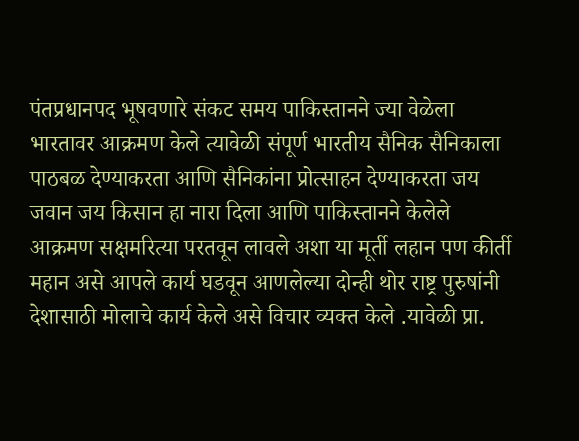पंतप्रधानपद भूषवणारे संकट समय पाकिस्तानने ज्या वेळेला भारतावर आक्रमण केले त्यावेळी संपूर्ण भारतीय सैनिक सैनिकाला पाठबळ देण्याकरता आणि सैनिकांना प्रोत्साहन देण्याकरता जय जवान जय किसान हा नारा दिला आणि पाकिस्तानने केलेले आक्रमण सक्षमरित्या परतवून लावले अशा या मूर्ती लहान पण कीर्ती महान असे आपले कार्य घडवून आणलेल्या दोन्ही थोर राष्ट्र पुरुषांनी देशासाठी मोलाचे कार्य केले असे विचार व्यक्त केले .यावेळी प्रा.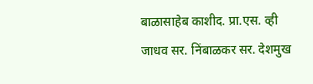बाळासाहेब काशीद. प्रा.एस. व्ही जाधव सर. निंबाळकर सर. देशमुख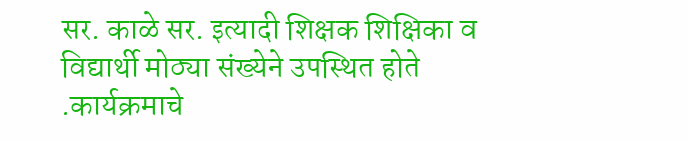सर. काळे सर. इत्यादी शिक्षक शिक्षिका व विद्यार्थी मोठ्या संख्येने उपस्थित होते .कार्यक्रमाचे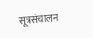सूत्रसंचालन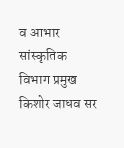व आभार सांस्कृतिक विभाग प्रमुख किशोर जाधव सर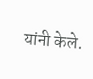यांनी केले.